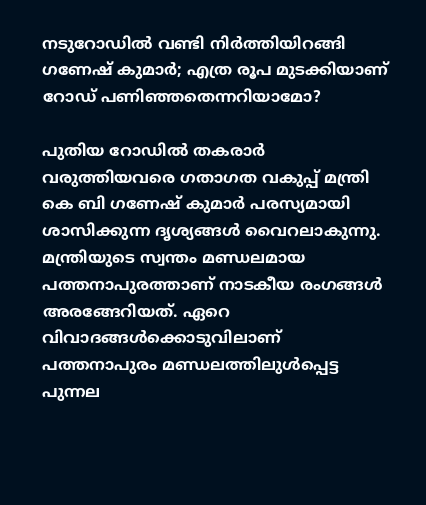നടുറോഡിൽ വണ്ടി നിർത്തിയിറങ്ങി ഗണേഷ് കുമാർ; എത്ര രൂപ മുടക്കിയാണ് റോഡ് പണിഞ്ഞതെന്നറിയാമോ?

പുതിയ റോഡിൽ തകരാർ വരുത്തിയവരെ ഗതാഗത വകുപ്പ് മന്ത്രി കെ ബി ഗണേഷ് കുമാർ പരസ്യമായി ശാസിക്കുന്ന ദൃശ്യങ്ങൾ വൈറലാകുന്നു. മന്ത്രിയുടെ സ്വന്തം മണ്ഡലമായ പത്തനാപുരത്താണ് നാടകീയ രംഗങ്ങൾ അരങ്ങേറിയത്. ഏറെ വിവാദങ്ങൾക്കൊടുവിലാണ് പത്തനാപുരം മണ്ഡലത്തിലുൾപ്പെട്ട പുന്നല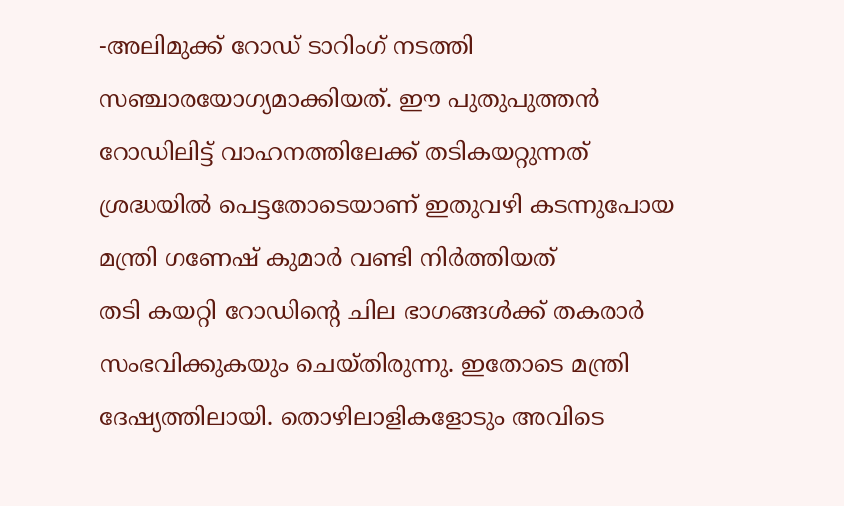-അലിമുക്ക് റോഡ് ടാറിംഗ് നടത്തി സഞ്ചാരയോഗ്യമാക്കിയത്. ഈ പുതുപുത്തൻ റോഡിലിട്ട് വാഹനത്തിലേക്ക് തടികയറ്റുന്നത് ശ്രദ്ധയിൽ പെട്ടതോടെയാണ് ഇതുവഴി കടന്നുപോയ മന്ത്രി ഗണേഷ് കുമാർ വണ്ടി നിർത്തിയത്
തടി കയറ്റി റോഡിന്റെ ചില ഭാഗങ്ങൾക്ക് തകരാർ സംഭവിക്കുകയും ചെയ്തിരുന്നു. ഇതോടെ മന്ത്രി ദേഷ്യത്തിലായി. തൊഴിലാളികളോടും അവിടെ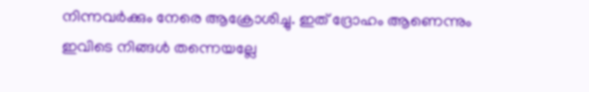നിന്നവർക്കും നേരെ ആക്രോശിച്ചു. ഇത് ദ്രോഹം ആണെന്നും ഇവിടെ നിങ്ങൾ തന്നെയല്ലേ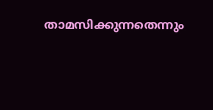താമസിക്കുന്നതെന്നും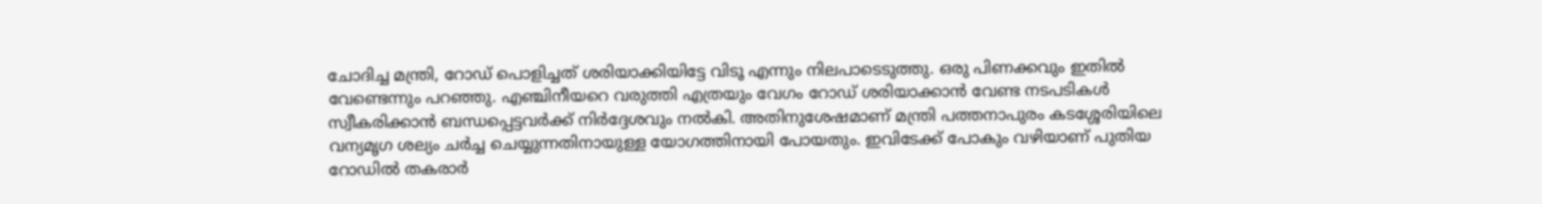ചോദിച്ച മന്ത്രി, റോഡ് പൊളിച്ചത് ശരിയാക്കിയിട്ടേ വിടൂ എന്നും നിലപാടെടുത്തു. ഒരു പിണക്കവും ഇതിൽ വേണ്ടെന്നും പറഞ്ഞു. എഞ്ചിനീയറെ വരുത്തി എത്രയും വേഗം റോഡ് ശരിയാക്കാൻ വേണ്ട നടപടികൾ സ്വീകരിക്കാൻ ബന്ധപ്പെട്ടവർക്ക് നിർദ്ദേശവും നൽകി. അതിനുശേഷമാണ് മന്ത്രി പത്തനാപുരം കടശ്ശേരിയിലെ വന്യമൃഗ ശല്യം ചർച്ച ചെയ്യുന്നതിനായുള്ള യോഗത്തിനായി പോയതും. ഇവിടേക്ക് പോകും വഴിയാണ് പുതിയ റോഡിൽ തകരാർ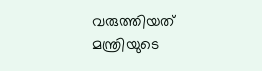വരുത്തിയത് മന്ത്രിയുടെ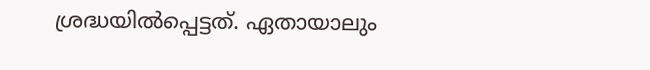ശ്രദ്ധയിൽപ്പെട്ടത്. ഏതായാലും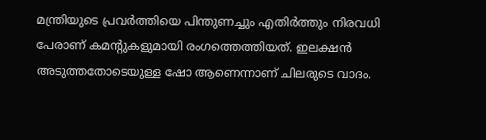മന്ത്രിയുടെ പ്രവർത്തിയെ പിന്തുണച്ചും എതിർത്തും നിരവധി പേരാണ് കമന്റുകളുമായി രംഗത്തെത്തിയത്. ഇലക്ഷൻ അടുത്തതോടെയുള്ള ഷോ ആണെന്നാണ് ചിലരുടെ വാദം.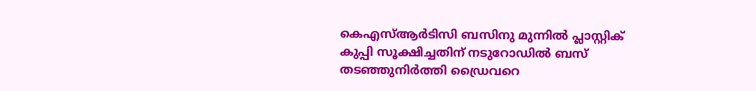കെഎസ്ആർടിസി ബസിനു മുന്നിൽ പ്ലാസ്റ്റിക് കുപ്പി സൂക്ഷിച്ചതിന് നടുറോഡിൽ ബസ് തടഞ്ഞുനിർത്തി ഡ്രൈവറെ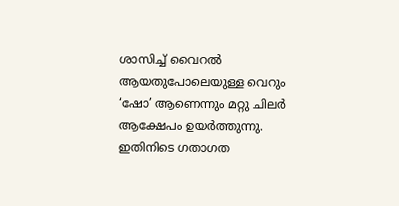ശാസിച്ച് വൈറൽ ആയതുപോലെയുള്ള വെറും ‘ഷോ’ ആണെന്നും മറ്റു ചിലർ ആക്ഷേപം ഉയർത്തുന്നു. ഇതിനിടെ ഗതാഗത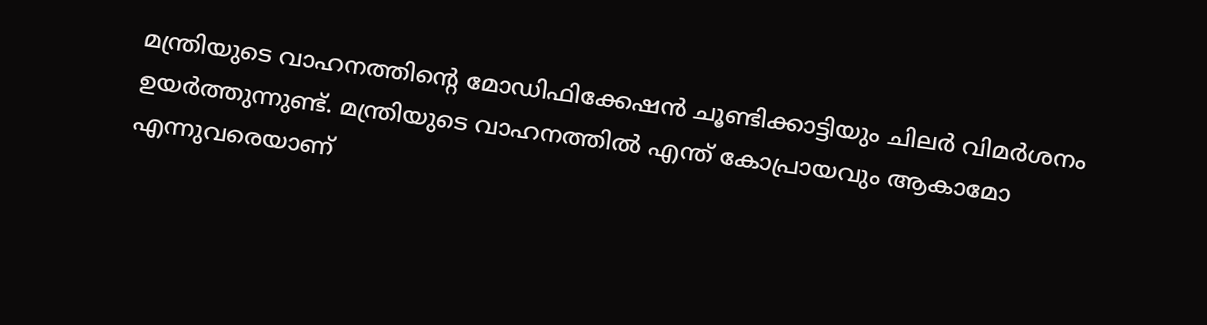മന്ത്രിയുടെ വാഹനത്തിന്റെ മോഡിഫിക്കേഷൻ ചൂണ്ടിക്കാട്ടിയും ചിലർ വിമർശനം ഉയർത്തുന്നുണ്ട്. മന്ത്രിയുടെ വാഹനത്തിൽ എന്ത് കോപ്രായവും ആകാമോ എന്നുവരെയാണ്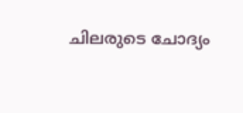ചിലരുടെ ചോദ്യം